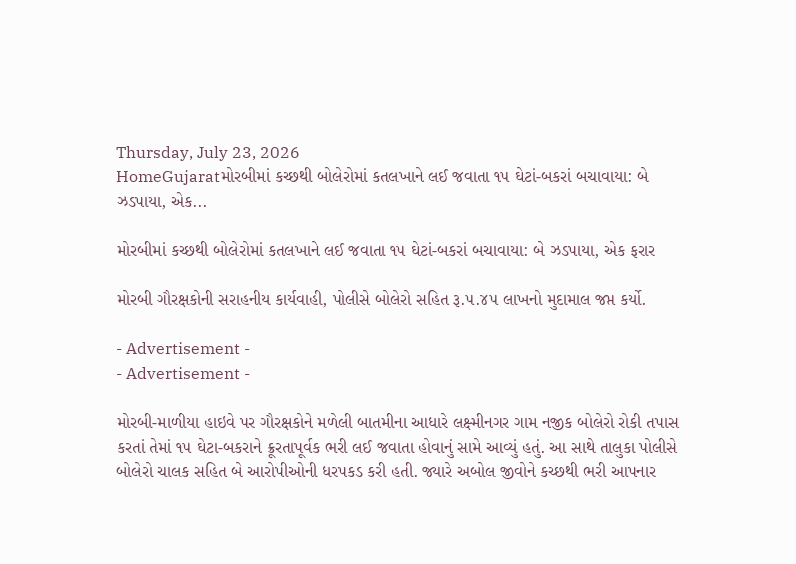Thursday, July 23, 2026
HomeGujaratમોરબીમાં કચ્છથી બોલેરોમાં કતલખાને લઈ જવાતા ૧૫ ઘેટાં-બકરાં બચાવાયા: બે ઝડપાયા, એક...

મોરબીમાં કચ્છથી બોલેરોમાં કતલખાને લઈ જવાતા ૧૫ ઘેટાં-બકરાં બચાવાયા: બે ઝડપાયા, એક ફરાર

મોરબી ગૌરક્ષકોની સરાહનીય કાર્યવાહી, પોલીસે બોલેરો સહિત રૂ.૫.૪૫ લાખનો મુદામાલ જપ્ત કર્યો.

- Advertisement -
- Advertisement -

મોરબી-માળીયા હાઇવે પર ગૌરક્ષકોને મળેલી બાતમીના આધારે લક્ષ્મીનગર ગામ નજીક બોલેરો રોકી તપાસ કરતાં તેમાં ૧૫ ઘેટા-બકરાને ક્રૂરતાપૂર્વક ભરી લઈ જવાતા હોવાનું સામે આવ્યું હતું. આ સાથે તાલુકા પોલીસે બોલેરો ચાલક સહિત બે આરોપીઓની ધરપકડ કરી હતી. જ્યારે અબોલ જીવોને કચ્છથી ભરી આપનાર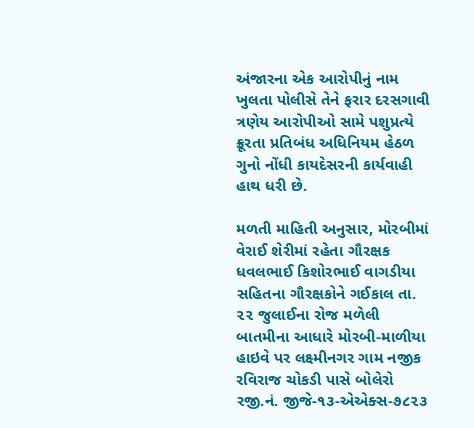અંજારના એક આરોપીનું નામ ખુલતા પોલીસે તેને ફરાર દરસગાવી ત્રણેય આરોપીઓ સામે પશુપ્રત્યે ક્રૂરતા પ્રતિબંધ અધિનિયમ હેઠળ ગુનો નોંધી કાયદેસરની કાર્યવાહી હાથ ધરી છે.

મળતી માહિતી અનુસાર, મોરબીમાં વેરાઈ શેરીમાં રહેતા ગૌરક્ષક ધવલભાઈ કિશોરભાઈ વાગડીયા સહિતના ગૌરક્ષકોને ગઈકાલ તા. ૨૨ જુલાઈના રોજ મળેલી બાતમીના આધારે મોરબી-માળીયા હાઇવે પર લક્ષ્મીનગર ગામ નજીક રવિરાજ ચોકડી પાસે બોલેરો રજી.નં. જીજે-૧૩-એએક્સ-૭૮૨૩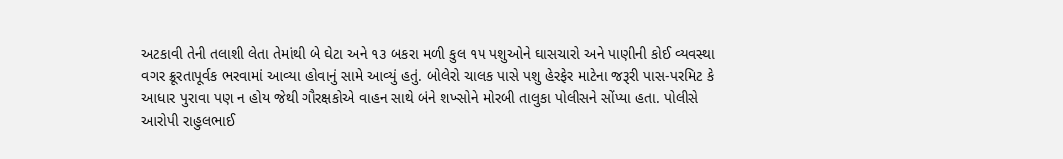અટકાવી તેની તલાશી લેતા તેમાંથી બે ઘેટા અને ૧૩ બકરા મળી કુલ ૧૫ પશુઓને ઘાસચારો અને પાણીની કોઈ વ્યવસ્થા વગર ક્રૂરતાપૂર્વક ભરવામાં આવ્યા હોવાનું સામે આવ્યું હતું. બોલેરો ચાલક પાસે પશુ હેરફેર માટેના જરૂરી પાસ-પરમિટ કે આધાર પુરાવા પણ ન હોય જેથી ગૌરક્ષકોએ વાહન સાથે બંને શખ્સોને મોરબી તાલુકા પોલીસને સોંપ્યા હતા. પોલીસે આરોપી રાહુલભાઈ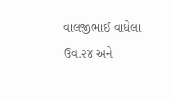વાલજીભાઈ વાધેલા ઉવ.૨૪ અને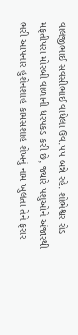વાલજીભાઈ સવસીભાઈ વાધેલા ઉવ.૫૫ બન્ને રહે. શોભેશ્વર રોડ મફતીપરા મોરબી વાળાની ધરપકડ કરી છે, જ્યારે પશુઓને અંજારથી ભરી આપનાર હુશેનશાહ કામસશાહ શેખનું નામ ખુલતા તેને ફરાર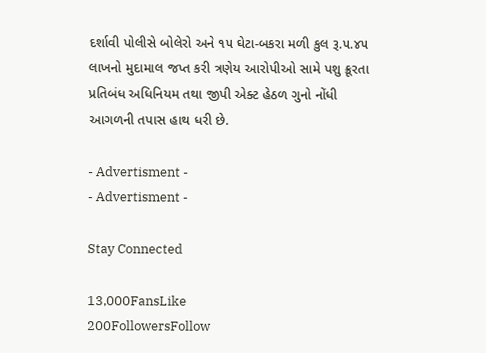દર્શાવી પોલીસે બોલેરો અને ૧૫ ઘેટા-બકરા મળી કુલ રૂ.૫.૪૫ લાખનો મુદામાલ જપ્ત કરી ત્રણેય આરોપીઓ સામે પશુ ક્રૂરતા પ્રતિબંધ અધિનિયમ તથા જીપી એક્ટ હેઠળ ગુનો નોંધી આગળની તપાસ હાથ ધરી છે.

- Advertisment -
- Advertisment -

Stay Connected

13,000FansLike
200FollowersFollow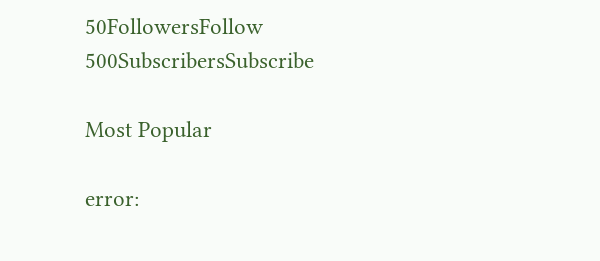50FollowersFollow
500SubscribersSubscribe

Most Popular

error: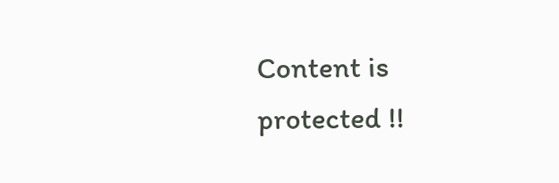Content is protected !!